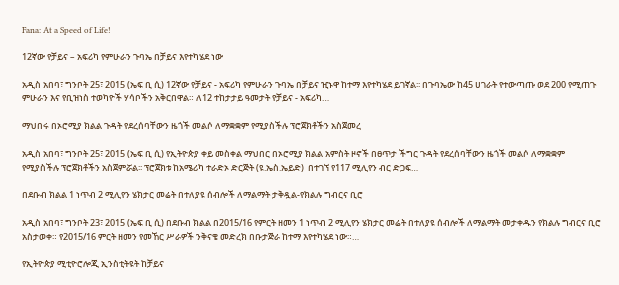Fana: At a Speed of Life!

12ኛው የቻይና – አፍሪካ የምሁራን ጉባኤ በቻይና እየተካሄደ ነው

አዲስ አበባ፣ ግንቦት 25፣ 2015 (ኤፍ ቢ ሲ) 12ኛው የቻይና - አፍሪካ የምሁራን ጉባኤ በቻይና ዢኑዋ ከተማ እየተካሄደ ይገኛል፡፡ በጉባኤው ከ45 ሀገራት የተውጣጡ ወደ 200 የሚጠጉ ምሁራን እና የቢዝነስ ተወካዮች ሃሳቦችን አቅርበዋል። ለ12 ተከታታይ ዓመታት የቻይና - አፍሪካ…

ማህበሩ በኦሮሚያ ክልል ጉዳት የደረሰባቸውን ዜጎች መልሶ ለማቋቋም የሚያስችሉ ፕሮጀክቶችን አስጀመረ

አዲስ አበባ፣ ግንቦት 25፣ 2015 (ኤፍ ቢ ሲ) የኢትዮጵያ ቀይ መስቀል ማህበር በኦሮሚያ ክልል አምስት ዞኖች በፀጥታ ችግር ጉዳት የደረሰባቸውን ዜጎች መልሶ ለማቋቋም የሚያስችሉ ፕሮጀክቶችን አስጀምሯል፡፡ ፕሮጀክቱ ከአሜሪካ ተራድኦ ድርጅት (ዩ.ኤስ.ኤይድ)  በተገኘ የ117 ሚሊየን ብር ድጋፍ…

በደቡብ ክልል 1 ነጥብ 2 ሚሊየን ሄክታር መሬት በተለያዩ ሰብሎች ለማልማት ታቅዷል-የክልሉ ግብርና ቢሮ

አዲስ አበባ፣ ግንቦት 23፣ 2015 (ኤፍ ቢ ሲ) በደቡብ ክልል በ2015/16 የምርት ዘመን 1 ነጥብ 2 ሚሊየን ሄክታር መሬት በተለያዩ ሰብሎች ለማልማት መታቀዱን የክልሉ ግብርና ቢሮ አስታወቀ። የ2015/16 ምርት ዘመን የመኸር ሥራዎች ንቅናቄ መድረክ በቡታጅራ ከተማ እየተካሄደ ነው።…

የኢትዮጵያ ሚቲዮሮሎጂ ኢንስቲትዩት ከቻይና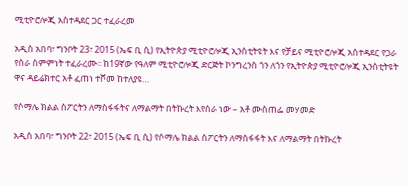ሚቲዮሮሎጂ አስተዳደር ጋር ተፈራረመ

አዲስ አበባ፣ ግንቦት 23፣ 2015 (ኤፍ ቢ ሲ) የኢትዮጵያ ሚቲዮሮሎጂ ኢንስቲትዩት እና የቻይና ሚቲዮሮሎጂ አስተዳደር የጋራ የስራ ስምምነት ተፈራረሙ፡፡ ከ19ኛው የዓለም ሚቲዮሮሎጂ ድርጅት ኮንግረንስ ጎን ለጎን የኢትዮጵያ ሚቲዮሮሎጂ ኢንስቲትዩት ዋና ዳይሬክተር አቶ ፈጠነ ተሾመ ከተለያዩ…

የሶማሌ ክልል ስፖርትን ለማስፋፋትና ለማልማት በትኩረት እየሰራ ነው – አቶ ሙስጠፌ መሃመድ

አዲስ አበባ፣ ግንቦት 22፣ 2015 (ኤፍ ቢ ሲ) የሶማሌ ክልል ስፖርትን ለማስፋፋት እና ለማልማት በትኩረት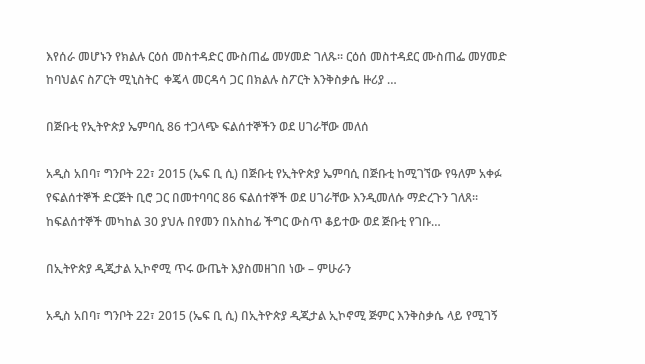እየሰራ መሆኑን የክልሉ ርዕሰ መስተዳድር ሙስጠፌ መሃመድ ገለጹ፡፡ ርዕሰ መስተዳደር ሙስጠፌ መሃመድ ከባህልና ስፖርት ሚኒስትር  ቀጄላ መርዳሳ ጋር በክልሉ ስፖርት እንቅስቃሴ ዙሪያ …

በጅቡቲ የኢትዮጵያ ኤምባሲ 86 ተጋላጭ ፍልሰተኞችን ወደ ሀገራቸው መለሰ

አዲስ አበባ፣ ግንቦት 22፣ 2015 (ኤፍ ቢ ሲ) በጅቡቲ የኢትዮጵያ ኤምባሲ በጅቡቲ ከሚገኘው የዓለም አቀፉ የፍልሰተኞች ድርጅት ቢሮ ጋር በመተባባር 86 ፍልሰተኞች ወደ ሀገራቸው እንዲመለሱ ማድረጉን ገለጸ። ከፍልሰተኞች መካከል 30 ያህሉ በየመን በአስከፊ ችግር ውስጥ ቆይተው ወደ ጅቡቲ የገቡ…

በኢትዮጵያ ዲጂታል ኢኮኖሚ ጥሩ ውጤት እያስመዘገበ ነው – ምሁራን

አዲስ አበባ፣ ግንቦት 22፣ 2015 (ኤፍ ቢ ሲ) በኢትዮጵያ ዲጂታል ኢኮኖሚ ጅምር እንቅስቃሴ ላይ የሚገኝ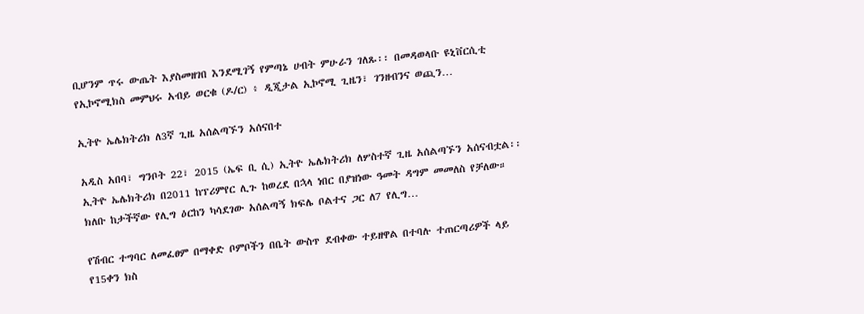ቢሆንም ጥሩ ውጤት እያስመዘገበ እንደሚገኝ የምጣኔ ሀብት ምሁራን ገለጹ፡፡ በመዳወላቡ ዩኒቨርሲቲ የኢኮኖሚክስ መምህሩ አብይ ወርቁ (ዶ/ር) ፥ ዲጂታል ኢኮኖሚ ጊዜን፣ ገንዘብንና ወጪን…

ኢትዮ ኤሌክትሪክ ለ3ኛ ጊዜ አሰልጣኙን አሰናበተ

አዲስ አበባ፣ ግንቦት 22፣ 2015 (ኤፍ ቢ ሲ) ኢትዮ ኤሌክትሪክ ለሦስተኛ ጊዜ አሰልጣኙን አሰናብቷል፡፡ ኢትዮ ኤሌክትሪክ በ2011 ከፕሪምየር ሊጉ ከወረደ በኋላ ነበር በያዝነው ዓመት ዳግም መመለስ የቻለው። ክለቡ ከታችኛው የሊግ ዕርከን ካሳደገው አሰልጣኝ ክፍሌ ቦልተና ጋር ለ7 የሊግ…

የሽብር ተግባር ለመፈፀም በማቀድ ቦምቦችን በቤት ውስጥ ደብቀው ተይዘዋል በተባሉ ተጠርጣሪዎች ላይ የ15ቀን ክስ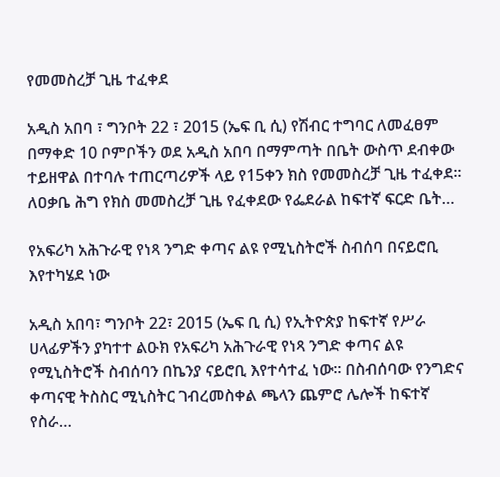የመመስረቻ ጊዜ ተፈቀደ

አዲስ አበባ ፣ ግንቦት 22 ፣ 2015 (ኤፍ ቢ ሲ) የሽብር ተግባር ለመፈፀም በማቀድ 10 ቦምቦችን ወደ አዲስ አበባ በማምጣት በቤት ውስጥ ደብቀው ተይዘዋል በተባሉ ተጠርጣሪዎች ላይ የ15ቀን ክስ የመመስረቻ ጊዜ ተፈቀደ። ለዐቃቤ ሕግ የክስ መመስረቻ ጊዜ የፈቀደው የፌደራል ከፍተኛ ፍርድ ቤት…

የአፍሪካ አሕጉራዊ የነጻ ንግድ ቀጣና ልዩ የሚኒስትሮች ስብሰባ በናይሮቢ እየተካሄደ ነው

አዲስ አበባ፣ ግንቦት 22፣ 2015 (ኤፍ ቢ ሲ) የኢትዮጵያ ከፍተኛ የሥራ ሀላፊዎችን ያካተተ ልዑክ የአፍሪካ አሕጉራዊ የነጻ ንግድ ቀጣና ልዩ የሚኒስትሮች ስብሰባን በኬንያ ናይሮቢ እየተሳተፈ ነው፡፡ በስብሰባው የንግድና ቀጣናዊ ትስስር ሚኒስትር ገብረመስቀል ጫላን ጨምሮ ሌሎች ከፍተኛ የስራ…